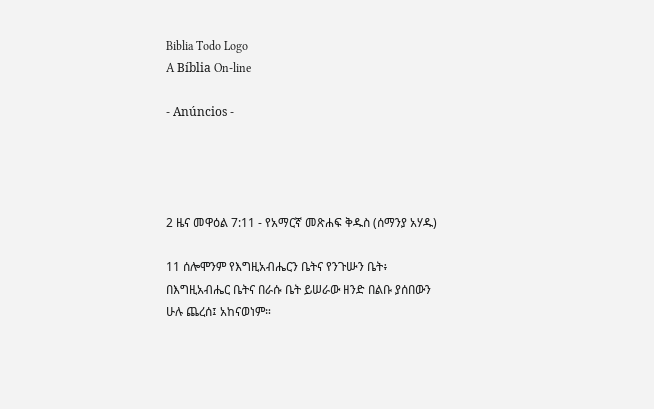Biblia Todo Logo
A Bíblia On-line

- Anúncios -




2 ዜና መዋዕል 7:11 - የአማርኛ መጽሐፍ ቅዱስ (ሰማንያ አሃዱ)

11 ሰሎሞንም የእግዚአብሔርን ቤትና የንጉሡን ቤት፥ በእግዚአብሔር ቤትና በራሱ ቤት ይሠራው ዘንድ በልቡ ያሰበውን ሁሉ ጨረሰ፤ አከናወነም።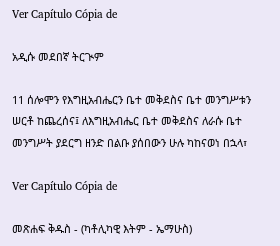Ver Capítulo Cópia de

አዲሱ መደበኛ ትርጒም

11 ሰሎሞን የእግዚአብሔርን ቤተ መቅደስና ቤተ መንግሥቱን ሠርቶ ከጨረሰና፤ ለእግዚአብሔር ቤተ መቅደስና ለራሱ ቤተ መንግሥት ያደርግ ዘንድ በልቡ ያሰበውን ሁሉ ካከናወነ በኋላ፣

Ver Capítulo Cópia de

መጽሐፍ ቅዱስ - (ካቶሊካዊ እትም - ኤማሁስ)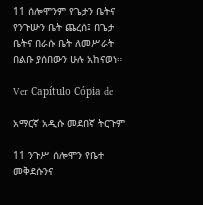11 ሰሎሞንም የጌታን ቤትና የንጉሡን ቤት ጨረሰ፤ በጌታ ቤትና በራሱ ቤት ለመሥራት በልቡ ያሰበውን ሁሉ አከናወነ።

Ver Capítulo Cópia de

አማርኛ አዲሱ መደበኛ ትርጉም

11 ንጉሥ ሰሎሞን የቤተ መቅደሱንና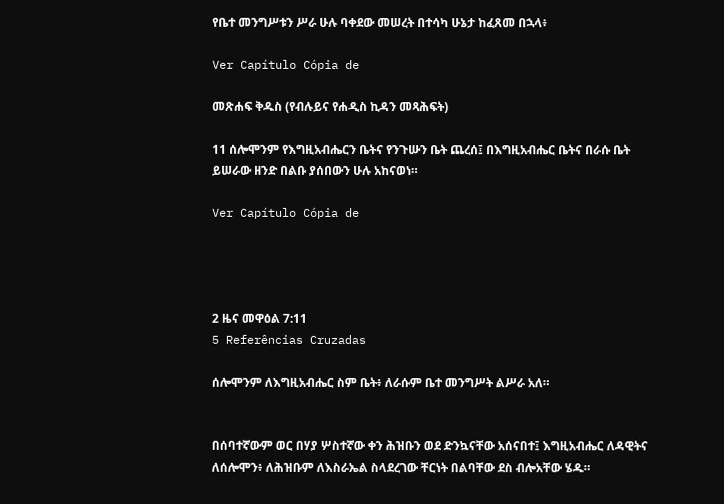የቤተ መንግሥቱን ሥራ ሁሉ ባቀደው መሠረት በተሳካ ሁኔታ ከፈጸመ በኋላ፥

Ver Capítulo Cópia de

መጽሐፍ ቅዱስ (የብሉይና የሐዲስ ኪዳን መጻሕፍት)

11 ሰሎሞንም የእግዚአብሔርን ቤትና የንጉሡን ቤት ጨረሰ፤ በእግዚአብሔር ቤትና በራሱ ቤት ይሠራው ዘንድ በልቡ ያሰበውን ሁሉ አከናወነ።

Ver Capítulo Cópia de




2 ዜና መዋዕል 7:11
5 Referências Cruzadas

ሰሎሞንም ለእግዚአብሔር ስም ቤት፥ ለራሱም ቤተ መንግሥት ልሥራ አለ።


በሰባተኛውም ወር በሃያ ሦስተኛው ቀን ሕዝቡን ወደ ድንኳናቸው አሰናበተ፤ እግዚአብሔር ለዳዊትና ለሰሎሞን፥ ለሕዝቡም ለእስራኤል ስላደረገው ቸርነት በልባቸው ደስ ብሎአቸው ሄዱ።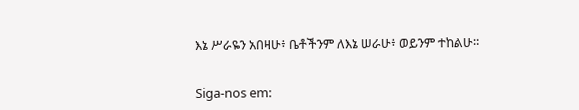እኔ ሥራዬን አበዛሁ፥ ቤቶችንም ለእኔ ሠራሁ፥ ወይንም ተከልሁ።


Siga-nos em: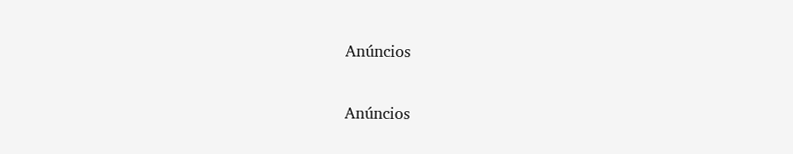Anúncios


Anúncios